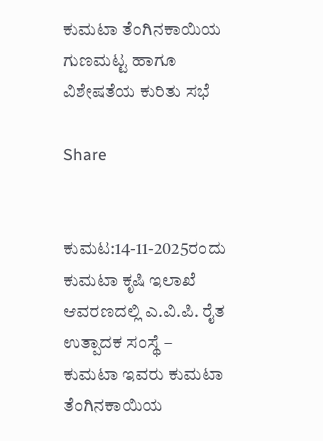ಕುಮಟಾ ತೆಂಗಿನಕಾಯಿಯ ಗುಣಮಟ್ಟ ಹಾಗೂ ವಿಶೇಷತೆಯ ಕುರಿತು ಸಭೆ

Share


ಕುಮಟ:14-11-2025ರಂದು ಕುಮಟಾ ಕೃಷಿ ಇಲಾಖೆ ಆವರಣದಲ್ಲಿ ಎ.ವಿ.ಪಿ. ರೈತ ಉತ್ಪಾದಕ ಸಂಸ್ಥೆ – ಕುಮಟಾ ಇವರು ಕುಮಟಾ ತೆಂಗಿನಕಾಯಿಯ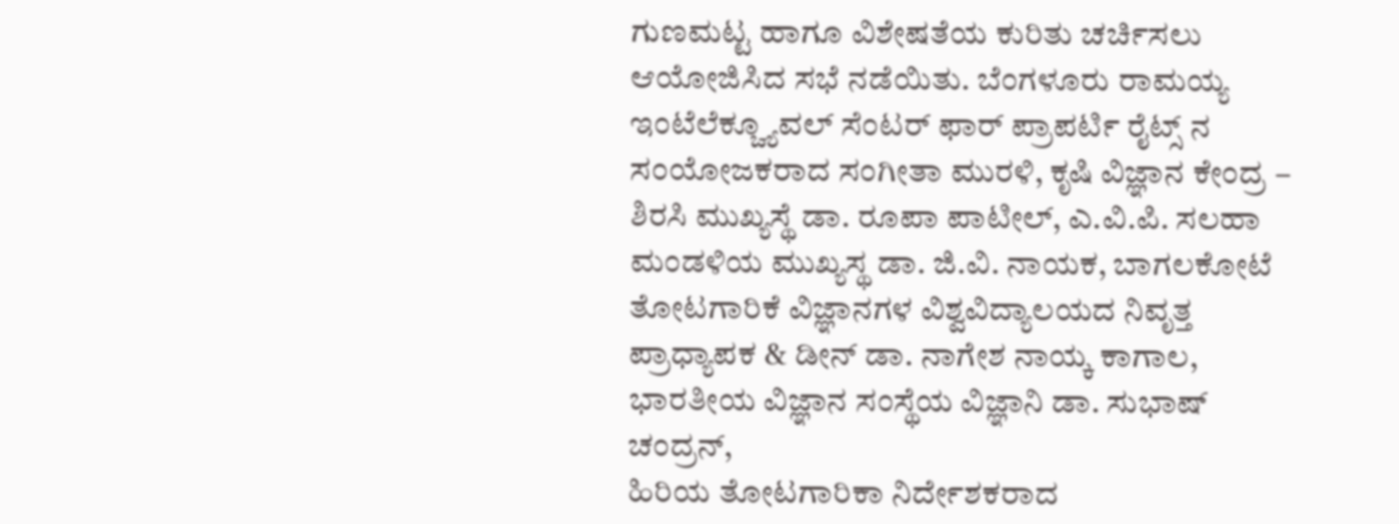ಗುಣಮಟ್ಟ ಹಾಗೂ ವಿಶೇಷತೆಯ ಕುರಿತು ಚರ್ಚಿಸಲು ಆಯೋಜಿಸಿದ ಸಭೆ ನಡೆಯಿತು. ಬೆಂಗಳೂರು ರಾಮಯ್ಯ ಇಂಟೆಲೆಕ್ಚ್ಯೂವಲ್ ಸೆಂಟರ್ ಫಾರ್ ಪ್ರಾಪರ್ಟಿ ರೈಟ್ಸ್ ನ ಸಂಯೋಜಕರಾದ ಸಂಗೀತಾ ಮುರಳಿ, ಕೃಷಿ ವಿಜ್ಞಾನ ಕೇಂದ್ರ – ಶಿರಸಿ ಮುಖ್ಯಸ್ಥೆ ಡಾ. ರೂಪಾ ಪಾಟೀಲ್, ಎ.ವಿ.ಪಿ. ಸಲಹಾ ಮಂಡಳಿಯ ಮುಖ್ಯಸ್ಥ ಡಾ. ಜಿ.ವಿ. ನಾಯಕ, ಬಾಗಲಕೋಟೆ ತೋಟಗಾರಿಕೆ ವಿಜ್ಞಾನಗಳ ವಿಶ್ವವಿದ್ಯಾಲಯದ ನಿವೃತ್ತ ಪ್ರಾಧ್ಯಾಪಕ & ಡೀನ್ ಡಾ. ನಾಗೇಶ ನಾಯ್ಕ ಕಾಗಾಲ, ಭಾರತೀಯ ವಿಜ್ಞಾನ ಸಂಸ್ಥೆಯ ವಿಜ್ಞಾನಿ ಡಾ. ಸುಭಾಷ್ ಚಂದ್ರನ್,
ಹಿರಿಯ ತೋಟಗಾರಿಕಾ ನಿರ್ದೇಶಕರಾದ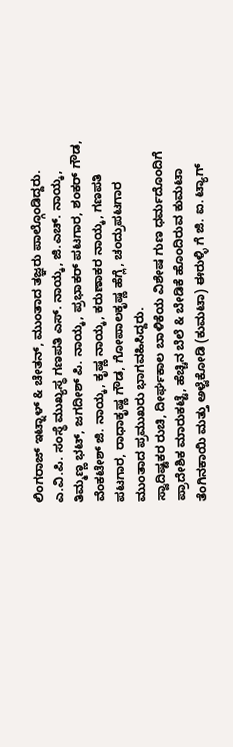ಲಿಂಗರಾಜ್ ಇಟ್ನಾಳ್ & ಚೇತನ್, ಮುಂತಾದ ತಜ್ಞರು ಪಾಲ್ಗೊಂಡಿದ್ದರು. ಎ.ವಿ.ಪಿ. ಸಂಸ್ಥೆ ಮುಖ್ಯಸ್ಥ ಗಣಪತಿ ಎಸ್. ನಾಯ್ಕ, ಜಿ.ಎಚ್. ನಾಯ್ಕ, ತಿಮ್ಮಣ್ಣ ಭಟ್, ಜಗದೀಶ್ ಪಿ. ನಾಯ್ಕ, ಪ್ರಭಾಕರ್ ಪಟಗಾರ, ಶಂಕರ್ ಗೌಡ, ವೆಂಕಟೇಶ್ ಜಿ. ನಾಯ್ಕ, ಕೃಷ್ಣ ನಾಯ್ಕ, ಕರುಣಾಕರ ನಾಯ್ಕ, ಗಣಪತಿ ಪಟಗಾರ, ರಾಧಾಕೃಷ್ಣ ಗೌಡ, ಗೋಪಾಲಕೃಷ್ಣ ಹೆಗ್ಲೆ, ಚಂದ್ರುಪಟಗಾರ ಮುಂತಾದ ಪ್ರಮುಖರು ಭಾಗವಹಿಸಿದ್ದರು.
ಸ್ವಾದಿಷ್ಟಕರ ರುಚಿ, ದೀರ್ಘಕಾಲ ಬಾಳಿಕೆಯ ವಿಶೇಷ ಗುಣ ಧರ್ಮದೊಂದಿಗೆ ಪ್ರಾದೇಶಿಕ ಮಾರುಕಟ್ಟೆ, ಹೆಚ್ಚಿನ ಬೆಲೆ & ಬೇಡಿಕೆ ಹೊಂದಿರುವ ಕುಮಟಾ ತೆಂಗಿನಕಾಯಿ ಮತ್ತು ಅಳ್ವೆಕೋಡಿ (ಕುಮಟಾ) ಈರುಳ್ಳಿ ಗೆ ಜಿ. ಐ. ಟ್ಯಾಗ್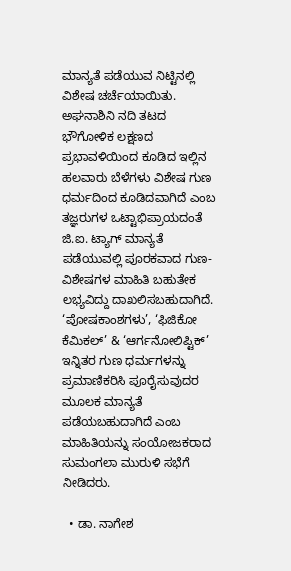ಮಾನ್ಯತೆ ಪಡೆಯುವ ನಿಟ್ಟಿನಲ್ಲಿ ವಿಶೇಷ ಚರ್ಚೆಯಾಯಿತು.
ಅಘನಾಶಿನಿ ನದಿ ತಟದ ಭೌಗೋಳಿಕ ಲಕ್ಷಣದ ಪ್ರಭಾವಳಿಯಿಂದ ಕೂಡಿದ ಇಲ್ಲಿನ ಹಲವಾರು ಬೆಳೆಗಳು ವಿಶೇಷ ಗುಣ ಧರ್ಮದಿಂದ ಕೂಡಿದವಾಗಿದೆ ಎಂಬ ತಜ್ಞರುಗಳ ಒಟ್ಟಾಭಿಪ್ರಾಯದಂತೆ
ಜಿ.ಐ. ಟ್ಯಾಗ್ ಮಾನ್ಯತೆ ಪಡೆಯುವಲ್ಲಿ ಪೂರಕವಾದ ಗುಣ-ವಿಶೇಷಗಳ ಮಾಹಿತಿ ಬಹುತೇಕ ಲಭ್ಯವಿದ್ದು ದಾಖಲಿಸಬಹುದಾಗಿದೆ. ‘ಪೋಷಕಾಂಶಗಳು’, ‘ಫಿಜಿಕೋ ಕೆಮಿಕಲ್’ & ‘ಆರ್ಗನೋಲಿಪ್ಟಿಕ್’ ಇನ್ನಿತರ ಗುಣ ಧರ್ಮಗಳನ್ನು ಪ್ರಮಾಣಿಕರಿಸಿ ಪೂರೈಸುವುದರ ಮೂಲಕ ಮಾನ್ಯತೆ ಪಡೆಯಬಹುದಾಗಿದೆ ಎಂಬ ಮಾಹಿತಿಯನ್ನು ಸಂಯೋಜಕರಾದ ಸುಮಂಗಲಾ ಮುರುಳಿ ಸಭೆಗೆ ನೀಡಿದರು.

  • ಡಾ. ನಾಗೇಶ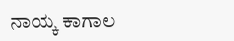ನಾಯ್ಕ ಕಾಗಾಲ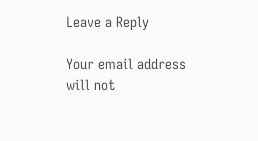Leave a Reply

Your email address will not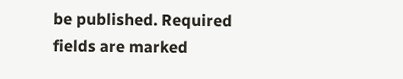be published. Required fields are marked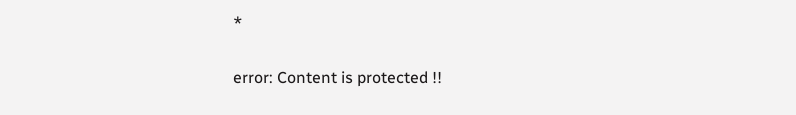*

error: Content is protected !!